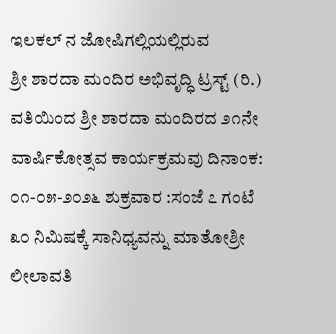ಇಲಕಲ್ ನ ಜೋಷಿಗಲ್ಲಿಯಲ್ಲಿರುವ
ಶ್ರೀ ಶಾರದಾ ಮಂದಿರ ಅಭಿವೃದ್ಧಿ ಟ್ರಸ್ಟ್ (ರಿ.) ವತಿಯಿಂದ ಶ್ರೀ ಶಾರದಾ ಮಂದಿರದ ೨೧ನೇ ವಾರ್ಷಿಕೋತ್ಸವ ಕಾರ್ಯಕ್ರಮವು ದಿನಾಂಕ: ೦೧-೦೫-೨೦೨೬ ಶುಕ್ರವಾರ :ಸಂಜೆ ೭ ಗಂಟೆ ೩೦ ನಿಮಿಷಕ್ಕೆ ಸಾನಿಧ್ಯವನ್ನು ಮಾತೋಶ್ರೀ ಲೀಲಾವತಿ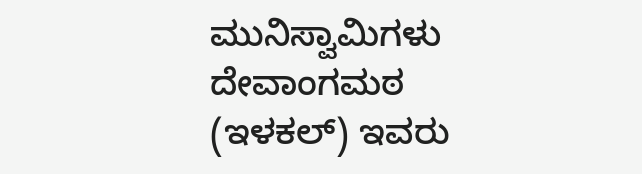ಮುನಿಸ್ವಾಮಿಗಳು ದೇವಾಂಗಮಠ (ಇಳಕಲ್) ಇವರು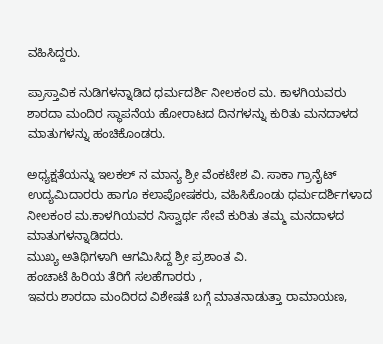ವಹಿಸಿದ್ದರು.

ಪ್ರಾಸ್ತಾವಿಕ ನುಡಿಗಳನ್ನಾಡಿದ ಧರ್ಮದರ್ಶಿ ನೀಲಕಂಠ ಮ. ಕಾಳಗಿಯವರು ಶಾರದಾ ಮಂದಿರ ಸ್ಥಾಪನೆಯ ಹೋರಾಟದ ದಿನಗಳನ್ನು ಕುರಿತು ಮನದಾಳದ ಮಾತುಗಳನ್ನು ಹಂಚಿಕೊಂಡರು.

ಅಧ್ಯಕ್ಷತೆಯನ್ನು ಇಲಕಲ್ ನ ಮಾನ್ಯ ಶ್ರೀ ವೆಂಕಟೇಶ ವಿ. ಸಾಕಾ ಗ್ರಾನೈಟ್ ಉದ್ಯಮಿದಾರರು ಹಾಗೂ ಕಲಾಪೋಷಕರು, ವಹಿಸಿಕೊಂಡು ಧರ್ಮದರ್ಶಿಗಳಾದ ನೀಲಕಂಠ ಮ.ಕಾಳಗಿಯವರ ನಿಸ್ವಾರ್ಥ ಸೇವೆ ಕುರಿತು ತಮ್ಮ ಮನದಾಳದ ಮಾತುಗಳನ್ನಾಡಿದರು.
ಮುಖ್ಯ ಅತಿಥಿಗಳಾಗಿ ಆಗಮಿಸಿದ್ದ ಶ್ರೀ ಪ್ರಶಾಂತ ವಿ.
ಹಂಚಾಟೆ ಹಿರಿಯ ತೆರಿಗೆ ಸಲಹೆಗಾರರು ,
ಇವರು ಶಾರದಾ ಮಂದಿರದ ವಿಶೇಷತೆ ಬಗ್ಗೆ ಮಾತನಾಡುತ್ತಾ ರಾಮಾಯಣ,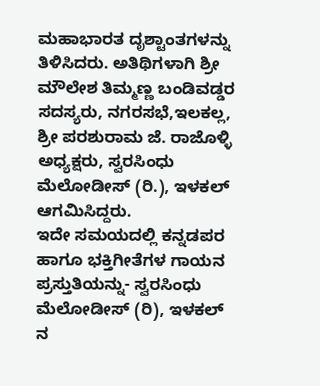ಮಹಾಭಾರತ ದೃಶ್ಟಾಂತಗಳನ್ನು ತಿಳಿಸಿದರು. ಅತಿಥಿಗಳಾಗಿ ಶ್ರೀ ಮೌಲೇಶ ತಿಮ್ಮಣ್ಣ ಬಂಡಿವಡ್ಡರ ಸದಸ್ಯರು, ನಗರಸಭೆ,ಇಲಕಲ್ಲ,
ಶ್ರೀ ಪರಶುರಾಮ ಜೆ. ರಾಜೊಳ್ಳಿ ಅಧ್ಯಕ್ಷರು, ಸ್ವರಸಿಂಧು ಮೆಲೋಡೀಸ್ (ರಿ.), ಇಳಕಲ್ ಆಗಮಿಸಿದ್ದರು.
ಇದೇ ಸಮಯದಲ್ಲಿ ಕನ್ನಡಪರ ಹಾಗೂ ಭಕ್ತಿಗೀತೆಗಳ ಗಾಯನ ಪ್ರಸ್ತುತಿಯನ್ನು- ಸ್ವರಸಿಂಧು ಮೆಲೋಡೀಸ್ (ರಿ), ಇಳಕಲ್ ನ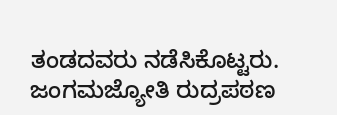ತಂಡದವರು ನಡೆಸಿಕೊಟ್ಟರು.
ಜಂಗಮಜ್ಯೋತಿ ರುದ್ರಪಠಣ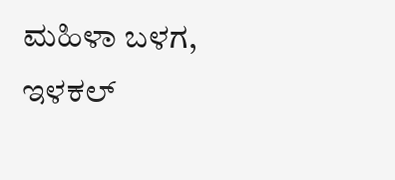ಮಹಿಳಾ ಬಳಗ, ಇಳಕಲ್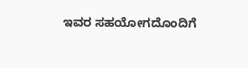ಇವರ ಸಹಯೋಗದೊಂದಿಗೆ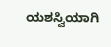ಯಶಸ್ವಿಯಾಗಿ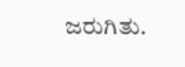ಜರುಗಿತು.